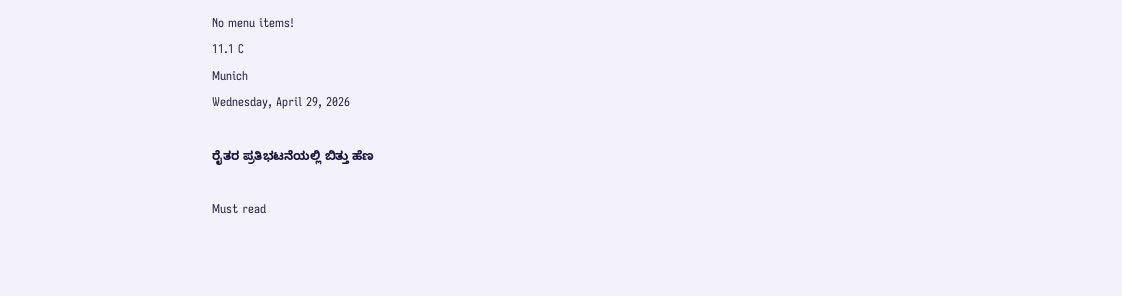No menu items!
11.1 C
Munich
Wednesday, April 29, 2026

ರೈತರ ಪ್ರತಿಭಟನೆಯಲ್ಲಿ ಬಿತ್ತು ಹೆಣ

Must read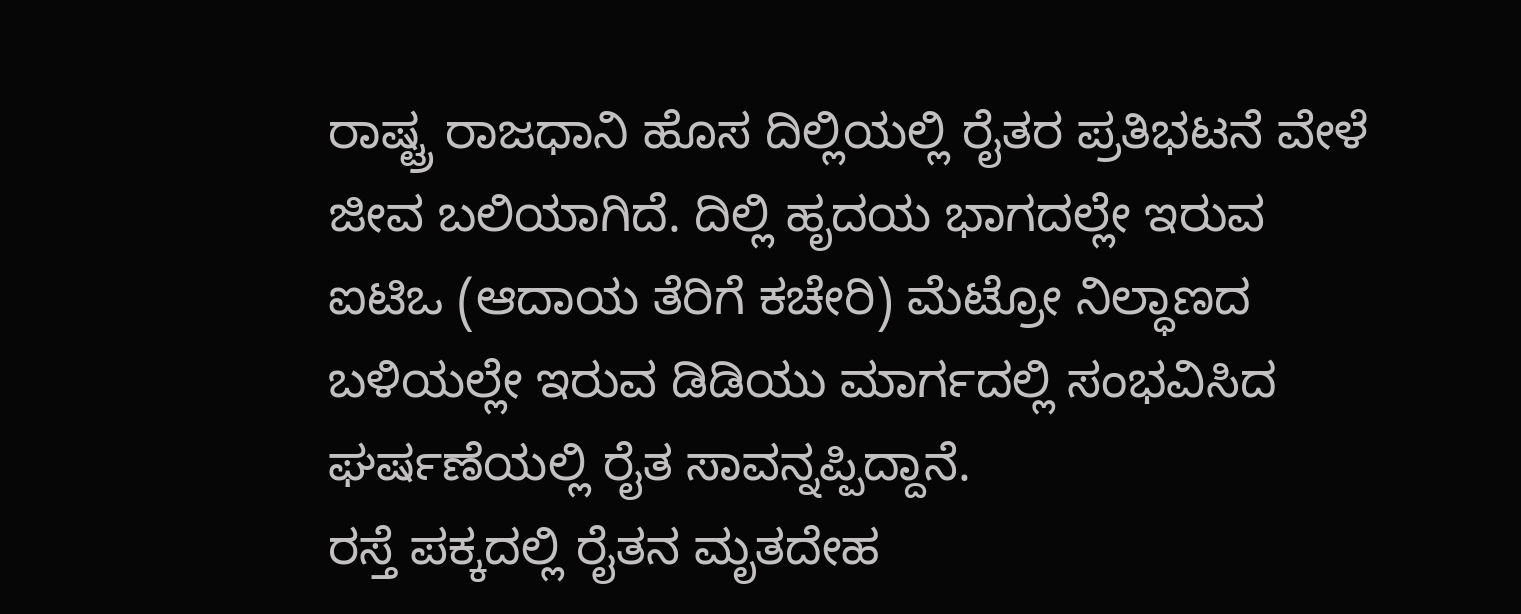ರಾಷ್ಟ್ರ ರಾಜಧಾನಿ ಹೊಸ ದಿಲ್ಲಿಯಲ್ಲಿ ರೈತರ ಪ್ರತಿಭಟನೆ ವೇಳೆ ಜೀವ ಬಲಿಯಾಗಿದೆ. ದಿಲ್ಲಿ ಹೃದಯ ಭಾಗದಲ್ಲೇ ಇರುವ ಐಟಿಒ (ಆದಾಯ ತೆರಿಗೆ ಕಚೇರಿ) ಮೆಟ್ರೋ ನಿಲ್ಧಾಣದ ಬಳಿಯಲ್ಲೇ ಇರುವ ಡಿಡಿಯು ಮಾರ್ಗದಲ್ಲಿ ಸಂಭವಿಸಿದ ಘರ್ಷಣೆಯಲ್ಲಿ ರೈತ ಸಾವನ್ನಪ್ಪಿದ್ದಾನೆ.
ರಸ್ತೆ ಪಕ್ಕದಲ್ಲಿ ರೈತನ ಮೃತದೇಹ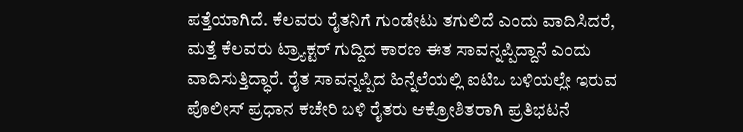ಪತ್ತೆಯಾಗಿದೆ. ಕೆಲವರು ರೈತನಿಗೆ ಗುಂಡೇಟು ತಗುಲಿದೆ ಎಂದು ವಾದಿಸಿದರೆ, ಮತ್ತೆ ಕೆಲವರು ಟ್ರ್ಯಾಕ್ಟರ್‌ ಗುದ್ದಿದ ಕಾರಣ ಈತ ಸಾವನ್ನಪ್ಪಿದ್ದಾನೆ ಎಂದು ವಾದಿಸುತ್ತಿದ್ಧಾರೆ. ರೈತ ಸಾವನ್ನಪ್ಪಿದ ಹಿನ್ನೆಲೆಯಲ್ಲಿ ಐಟಿಒ ಬಳಿಯಲ್ಲೇ ಇರುವ ಪೊಲೀಸ್ ಪ್ರಧಾನ ಕಚೇರಿ ಬಳಿ ರೈತರು ಆಕ್ರೋಶಿತರಾಗಿ ಪ್ರತಿಭಟನೆ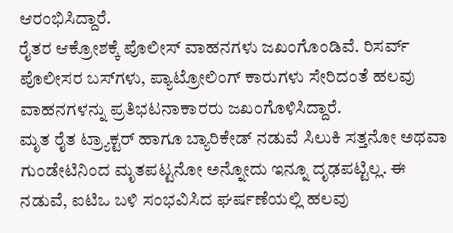ಆರಂಭಿಸಿದ್ದಾರೆ.
ರೈತರ ಆಕ್ರೋಶಕ್ಕೆ ಪೊಲೀಸ್ ವಾಹನಗಳು ಜಖಂಗೊಂಡಿವೆ. ರಿಸರ್ವ್ ಪೊಲೀಸರ ಬಸ್‌ಗಳು, ಪ್ಯಾಟ್ರೋಲಿಂಗ್ ಕಾರುಗಳು ಸೇರಿದಂತೆ ಹಲವು ವಾಹನಗಳನ್ನು ಪ್ರತಿಭಟನಾಕಾರರು ಜಖಂಗೊಳಿಸಿದ್ದಾರೆ.
ಮೃತ ರೈತ ಟ್ರ್ಯಾಕ್ಟರ್ ಹಾಗೂ ಬ್ಯಾರಿಕೇಡ್‌ ನಡುವೆ ಸಿಲುಕಿ ಸತ್ತನೋ ಅಥವಾ ಗುಂಡೇಟಿನಿಂದ ಮೃತಪಟ್ಟನೋ ಅನ್ನೋದು ಇನ್ನೂ ದೃಢಪಟ್ಟಿಲ್ಲ. ಈ ನಡುವೆ, ಐಟಿಒ ಬಳಿ ಸಂಭವಿಸಿದ ಘರ್ಷಣೆಯಲ್ಲಿ ಹಲವು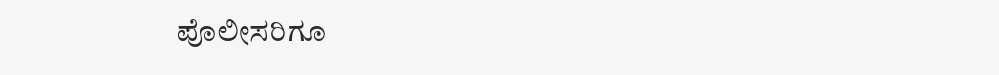ಪೊಲೀಸರಿಗೂ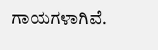ಗಾಯಗಳಾಗಿವೆ.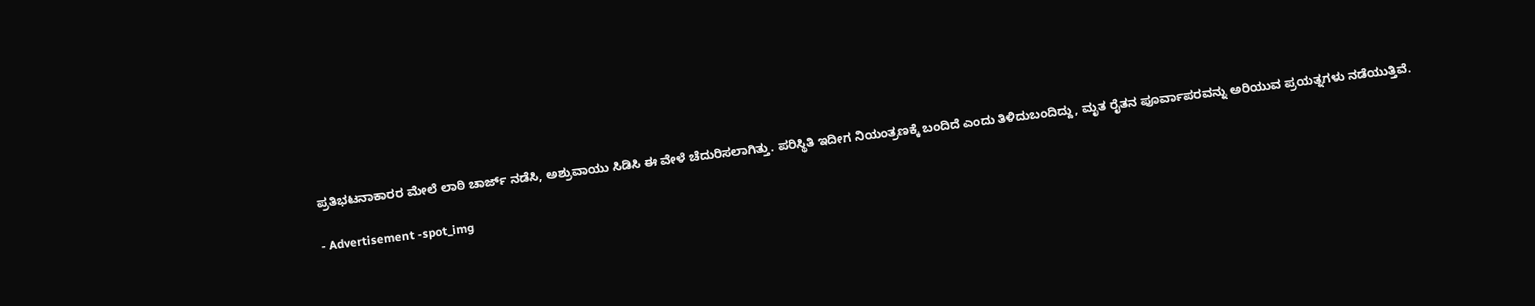ಪ್ರತಿಭಟನಾಕಾರರ ಮೇಲೆ ಲಾಠಿ ಚಾರ್ಜ್‌ ನಡೆಸಿ, ಅಶ್ರುವಾಯು ಸಿಡಿಸಿ ಈ ವೇಳೆ ಚೆದುರಿಸಲಾಗಿತ್ತು. ಪರಿಸ್ಥಿತಿ ಇದೀಗ ನಿಯಂತ್ರಣಕ್ಕೆ ಬಂದಿದೆ ಎಂದು ತಿಳಿದುಬಂದಿದ್ದು, ಮೃತ ರೈತನ ಪೂರ್ವಾಪರವನ್ನು ಅರಿಯುವ ಪ್ರಯತ್ನಗಳು ನಡೆಯುತ್ತಿವೆ.

- Advertisement -spot_img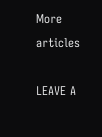More articles

LEAVE A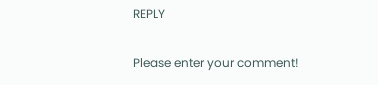REPLY

Please enter your comment!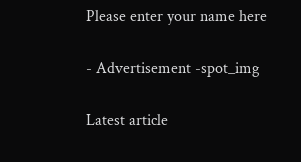Please enter your name here

- Advertisement -spot_img

Latest article